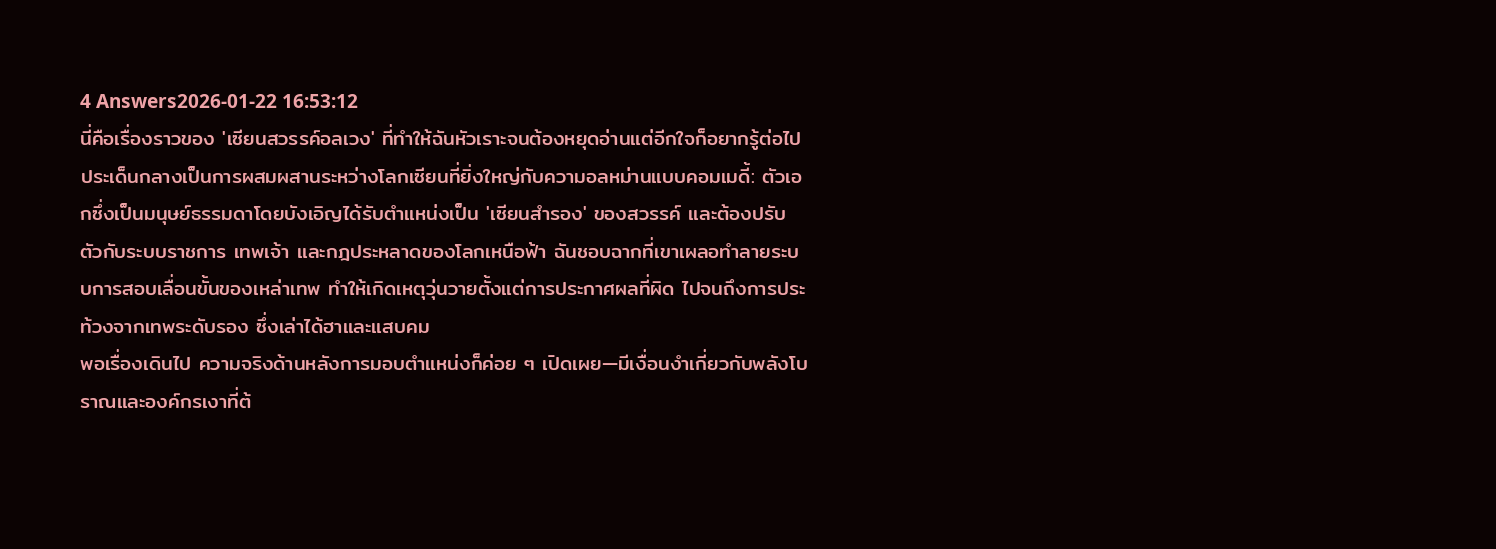4 Answers2026-01-22 16:53:12
นี่คือเรื่องราวของ 'เซียนสวรรค์อลเวง' ที่ทำให้ฉันหัวเราะจนต้องหยุดอ่านแต่อีกใจก็อยากรู้ต่อไป
ประเด็นกลางเป็นการผสมผสานระหว่างโลกเซียนที่ยิ่งใหญ่กับความอลหม่านแบบคอมเมดี้: ตัวเอกซึ่งเป็นมนุษย์ธรรมดาโดยบังเอิญได้รับตำแหน่งเป็น 'เซียนสำรอง' ของสวรรค์ และต้องปรับตัวกับระบบราชการ เทพเจ้า และกฎประหลาดของโลกเหนือฟ้า ฉันชอบฉากที่เขาเผลอทำลายระบบการสอบเลื่อนขั้นของเหล่าเทพ ทำให้เกิดเหตุวุ่นวายตั้งแต่การประกาศผลที่ผิด ไปจนถึงการประท้วงจากเทพระดับรอง ซึ่งเล่าได้ฮาและแสบคม
พอเรื่องเดินไป ความจริงด้านหลังการมอบตำแหน่งก็ค่อย ๆ เปิดเผย—มีเงื่อนงำเกี่ยวกับพลังโบราณและองค์กรเงาที่ต้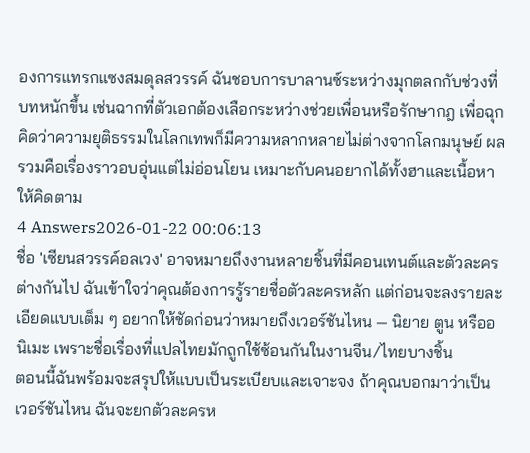องการแทรกแซงสมดุลสวรรค์ ฉันชอบการบาลานซ์ระหว่างมุกตลกกับช่วงที่บทหนักขึ้น เช่นฉากที่ตัวเอกต้องเลือกระหว่างช่วยเพื่อนหรือรักษากฎ เพื่อฉุกคิดว่าความยุติธรรมในโลกเทพก็มีความหลากหลายไม่ต่างจากโลกมนุษย์ ผลรวมคือเรื่องราวอบอุ่นแต่ไม่อ่อนโยน เหมาะกับคนอยากได้ทั้งฮาและเนื้อหาให้คิดตาม
4 Answers2026-01-22 00:06:13
ชื่อ 'เซียนสวรรค์อลเวง' อาจหมายถึงงานหลายชิ้นที่มีคอนเทนต์และตัวละครต่างกันไป ฉันเข้าใจว่าคุณต้องการรู้รายชื่อตัวละครหลัก แต่ก่อนจะลงรายละเอียดแบบเต็ม ๆ อยากให้ชัดก่อนว่าหมายถึงเวอร์ชันไหน — นิยาย ตูน หรืออนิเมะ เพราะชื่อเรื่องที่แปลไทยมักถูกใช้ซ้อนกันในงานจีน/ไทยบางชิ้น
ตอนนี้ฉันพร้อมจะสรุปให้แบบเป็นระเบียบและเจาะจง ถ้าคุณบอกมาว่าเป็นเวอร์ชันไหน ฉันจะยกตัวละครห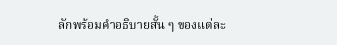ลักพร้อมคำอธิบายสั้น ๆ ของแต่ละ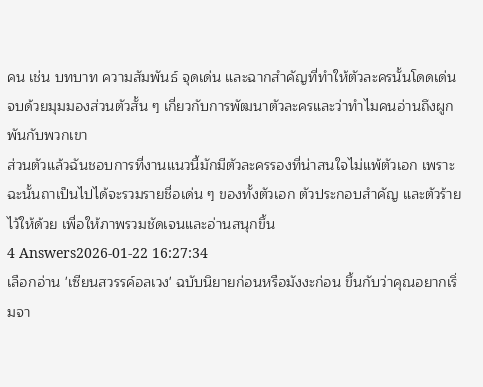คน เช่น บทบาท ความสัมพันธ์ จุดเด่น และฉากสำคัญที่ทำให้ตัวละครนั้นโดดเด่น จบด้วยมุมมองส่วนตัวสั้น ๆ เกี่ยวกับการพัฒนาตัวละครและว่าทำไมคนอ่านถึงผูกพันกับพวกเขา
ส่วนตัวแล้วฉันชอบการที่งานแนวนี้มักมีตัวละครรองที่น่าสนใจไม่แพ้ตัวเอก เพราะฉะนั้นถาเป็นไปได้จะรวมรายชื่อเด่น ๆ ของทั้งตัวเอก ตัวประกอบสำคัญ และตัวร้ายไว้ให้ด้วย เพื่อให้ภาพรวมชัดเจนและอ่านสนุกขึ้น
4 Answers2026-01-22 16:27:34
เลือกอ่าน 'เซียนสวรรค์อลเวง' ฉบับนิยายก่อนหรือมังงะก่อน ขึ้นกับว่าคุณอยากเริ่มจา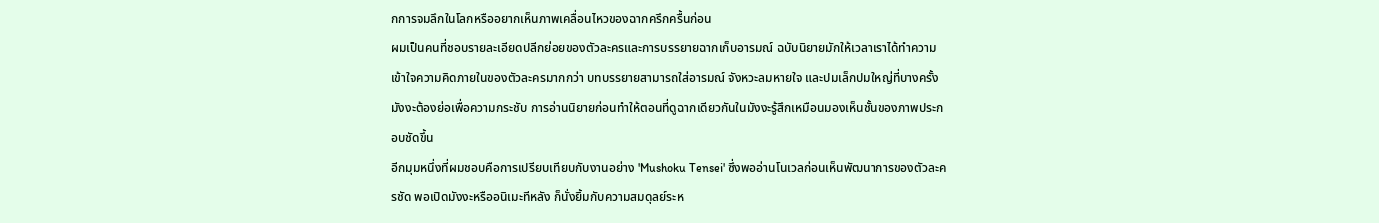กการจมลึกในโลกหรืออยากเห็นภาพเคลื่อนไหวของฉากครึกครื้นก่อน
ผมเป็นคนที่ชอบรายละเอียดปลีกย่อยของตัวละครและการบรรยายฉากเก็บอารมณ์ ฉบับนิยายมักให้เวลาเราได้ทำความเข้าใจความคิดภายในของตัวละครมากกว่า บทบรรยายสามารถใส่อารมณ์ จังหวะลมหายใจ และปมเล็กปมใหญ่ที่บางครั้งมังงะต้องย่อเพื่อความกระชับ การอ่านนิยายก่อนทำให้ตอนที่ดูฉากเดียวกันในมังงะรู้สึกเหมือนมองเห็นชั้นของภาพประกอบชัดขึ้น
อีกมุมหนึ่งที่ผมชอบคือการเปรียบเทียบกับงานอย่าง 'Mushoku Tensei' ซึ่งพออ่านโนเวลก่อนเห็นพัฒนาการของตัวละครชัด พอเปิดมังงะหรืออนิเมะทีหลัง ก็นั่งยิ้มกับความสมดุลย์ระห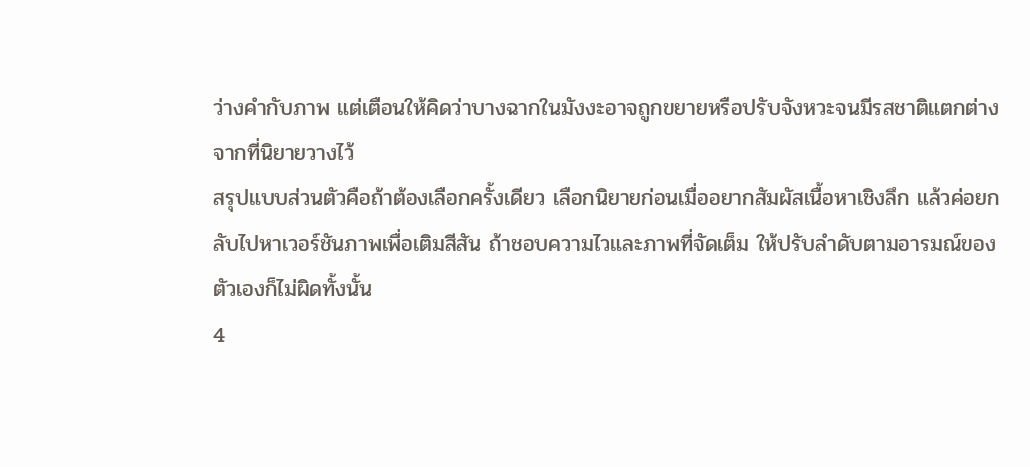ว่างคำกับภาพ แต่เตือนให้คิดว่าบางฉากในมังงะอาจถูกขยายหรือปรับจังหวะจนมีรสชาติแตกต่างจากที่นิยายวางไว้
สรุปแบบส่วนตัวคือถ้าต้องเลือกครั้งเดียว เลือกนิยายก่อนเมื่ออยากสัมผัสเนื้อหาเชิงลึก แล้วค่อยกลับไปหาเวอร์ชันภาพเพื่อเติมสีสัน ถ้าชอบความไวและภาพที่จัดเต็ม ให้ปรับลำดับตามอารมณ์ของตัวเองก็ไม่ผิดทั้งนั้น
4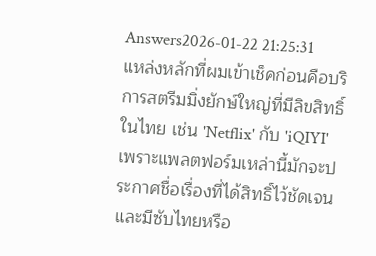Answers2026-01-22 21:25:31
แหล่งหลักที่ผมเข้าเช็คก่อนคือบริการสตรีมมิ่งยักษ์ใหญ่ที่มีลิขสิทธิ์ในไทย เช่น 'Netflix' กับ 'iQIYI' เพราะแพลตฟอร์มเหล่านี้มักจะประกาศชื่อเรื่องที่ได้สิทธิ์ไว้ชัดเจนและมีซับไทยหรือ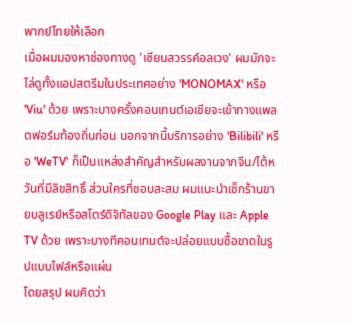พากย์ไทยให้เลือก
เมื่อผมมองหาช่องทางดู 'เซียนสวรรค์อลเวง' ผมมักจะไล่ดูทั้งแอปสตรีมในประเทศอย่าง 'MONOMAX' หรือ 'Viu' ด้วย เพราะบางครั้งคอนเทนต์เอเชียจะเข้าทางแพลตฟอร์มท้องถิ่นก่อน นอกจากนี้บริการอย่าง 'Bilibili' หรือ 'WeTV' ก็เป็นแหล่งสำคัญสำหรับผลงานจากจีน/ไต้หวันที่มีลิขสิทธิ์ ส่วนใครที่ชอบสะสม ผมแนะนำเช็กร้านขายบลูเรย์หรือสโตร์ดิจิทัลของ Google Play และ Apple TV ด้วย เพราะบางทีคอนเทนต์จะปล่อยแบบซื้อขาดในรูปแบบไฟล์หรือแผ่น
โดยสรุป ผมคิดว่า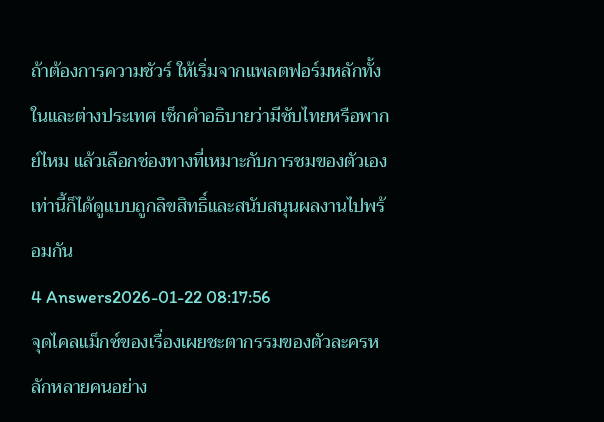ถ้าต้องการความชัวร์ ให้เริ่มจากแพลตฟอร์มหลักทั้งในและต่างประเทศ เช็กคำอธิบายว่ามีซับไทยหรือพากย์ไหม แล้วเลือกช่องทางที่เหมาะกับการชมของตัวเอง เท่านี้ก็ได้ดูแบบถูกลิขสิทธิ์และสนับสนุนผลงานไปพร้อมกัน
4 Answers2026-01-22 08:17:56
จุดไคลแม็กซ์ของเรื่องเผยชะตากรรมของตัวละครหลักหลายคนอย่าง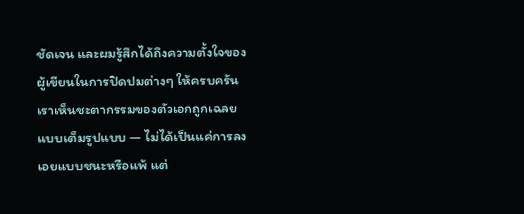ชัดเจน และผมรู้สึกได้ถึงความตั้งใจของผู้เขียนในการปิดปมต่างๆ ให้ครบครัน
เราเห็นชะตากรรมของตัวเอกถูกเฉลยแบบเต็มรูปแบบ — ไม่ได้เป็นแค่การลงเอยแบบชนะหรือแพ้ แต่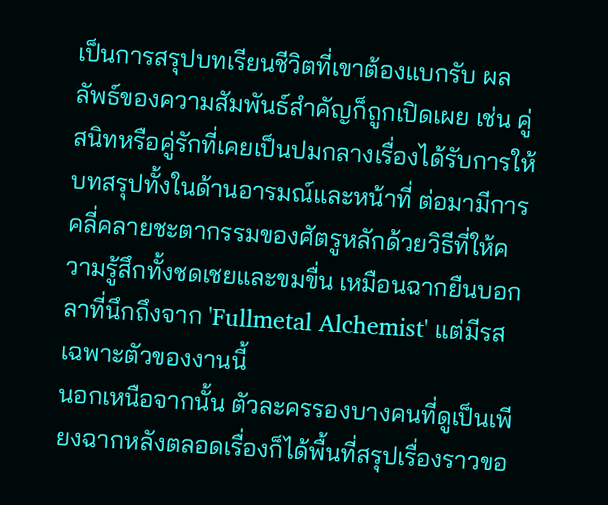เป็นการสรุปบทเรียนชีวิตที่เขาต้องแบกรับ ผลลัพธ์ของความสัมพันธ์สำคัญก็ถูกเปิดเผย เช่น คู่สนิทหรือคู่รักที่เคยเป็นปมกลางเรื่องได้รับการให้บทสรุปทั้งในด้านอารมณ์และหน้าที่ ต่อมามีการคลี่คลายชะตากรรมของศัตรูหลักด้วยวิธีที่ให้ความรู้สึกทั้งชดเชยและขมขื่น เหมือนฉากยืนบอกลาที่นึกถึงจาก 'Fullmetal Alchemist' แต่มีรสเฉพาะตัวของงานนี้
นอกเหนือจากนั้น ตัวละครรองบางคนที่ดูเป็นเพียงฉากหลังตลอดเรื่องก็ได้พื้นที่สรุปเรื่องราวขอ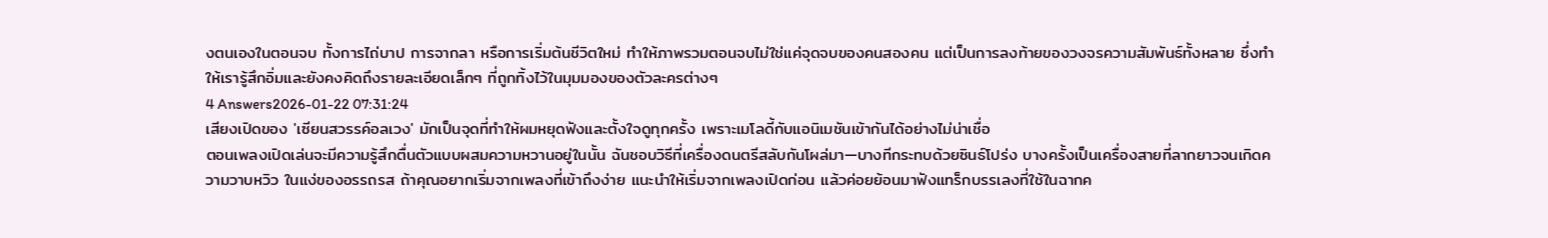งตนเองในตอนจบ ทั้งการไถ่บาป การจากลา หรือการเริ่มต้นชีวิตใหม่ ทำให้ภาพรวมตอนจบไม่ใช่แค่จุดจบของคนสองคน แต่เป็นการลงท้ายของวงจรความสัมพันธ์ทั้งหลาย ซึ่งทำให้เรารู้สึกอิ่มและยังคงคิดถึงรายละเอียดเล็กๆ ที่ถูกทิ้งไว้ในมุมมองของตัวละครต่างๆ
4 Answers2026-01-22 07:31:24
เสียงเปิดของ 'เซียนสวรรค์อลเวง' มักเป็นจุดที่ทำให้ผมหยุดฟังและตั้งใจดูทุกครั้ง เพราะเมโลดี้กับแอนิเมชันเข้ากันได้อย่างไม่น่าเชื่อ
ตอนเพลงเปิดเล่นจะมีความรู้สึกตื่นตัวแบบผสมความหวานอยู่ในนั้น ฉันชอบวิธีที่เครื่องดนตรีสลับกันโผล่มา—บางทีกระทบด้วยซินธ์โปร่ง บางครั้งเป็นเครื่องสายที่ลากยาวจนเกิดความวาบหวิว ในแง่ของอรรถรส ถ้าคุณอยากเริ่มจากเพลงที่เข้าถึงง่าย แนะนำให้เริ่มจากเพลงเปิดก่อน แล้วค่อยย้อนมาฟังแทร็กบรรเลงที่ใช้ในฉากค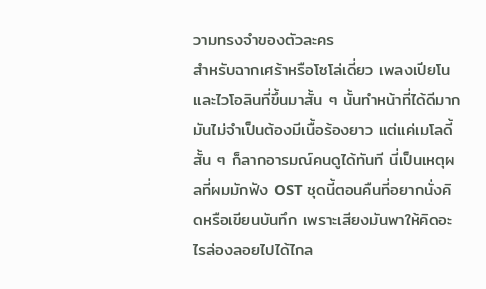วามทรงจำของตัวละคร
สำหรับฉากเศร้าหรือโซโล่เดี่ยว เพลงเปียโนและไวโอลินที่ขึ้นมาสั้น ๆ นั้นทำหน้าที่ได้ดีมาก มันไม่จำเป็นต้องมีเนื้อร้องยาว แต่แค่เมโลดี้สั้น ๆ ก็ลากอารมณ์คนดูได้ทันที นี่เป็นเหตุผลที่ผมมักฟัง OST ชุดนี้ตอนคืนที่อยากนั่งคิดหรือเขียนบันทึก เพราะเสียงมันพาให้คิดอะไรล่องลอยไปได้ไกล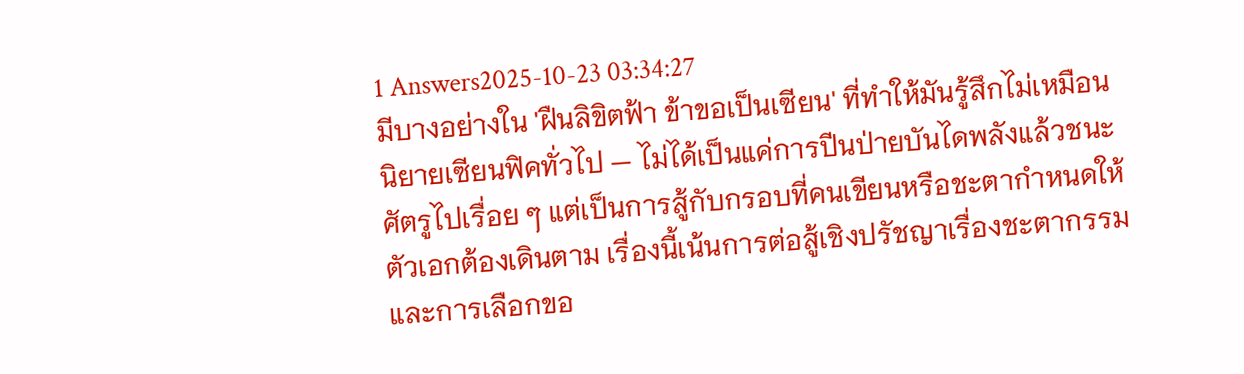1 Answers2025-10-23 03:34:27
มีบางอย่างใน 'ฝืนลิขิตฟ้า ข้าขอเป็นเซียน' ที่ทำให้มันรู้สึกไม่เหมือนนิยายเซียนฟิคทั่วไป — ไม่ได้เป็นแค่การปีนป่ายบันไดพลังแล้วชนะศัตรูไปเรื่อย ๆ แต่เป็นการสู้กับกรอบที่คนเขียนหรือชะตากำหนดให้ตัวเอกต้องเดินตาม เรื่องนี้เน้นการต่อสู้เชิงปรัชญาเรื่องชะตากรรมและการเลือกขอ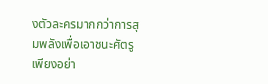งตัวละครมากกว่าการสุมพลังเพื่อเอาชนะศัตรูเพียงอย่า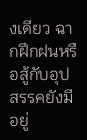งเดียว ฉากฝึกฝนหรือสู้กับอุปสรรคยังมีอยู่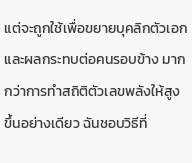แต่จะถูกใช้เพื่อขยายบุคลิกตัวเอกและผลกระทบต่อคนรอบข้าง มากกว่าการทำสถิติตัวเลขพลังให้สูงขึ้นอย่างเดียว ฉันชอบวิธีที่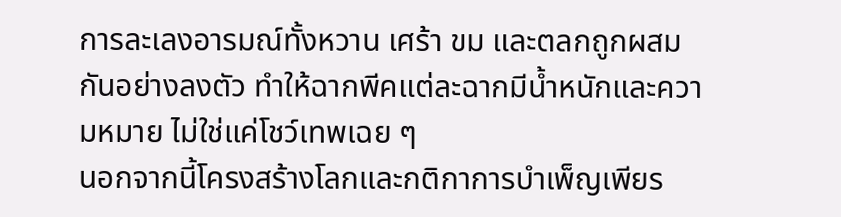การละเลงอารมณ์ทั้งหวาน เศร้า ขม และตลกถูกผสมกันอย่างลงตัว ทำให้ฉากพีคแต่ละฉากมีน้ำหนักและความหมาย ไม่ใช่แค่โชว์เทพเฉย ๆ
นอกจากนี้โครงสร้างโลกและกติกาการบำเพ็ญเพียร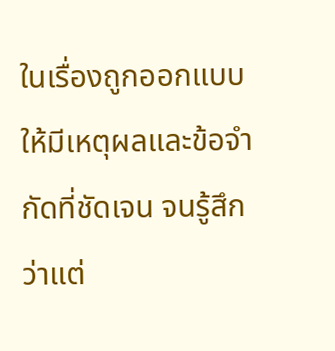ในเรื่องถูกออกแบบให้มีเหตุผลและข้อจำกัดที่ชัดเจน จนรู้สึกว่าแต่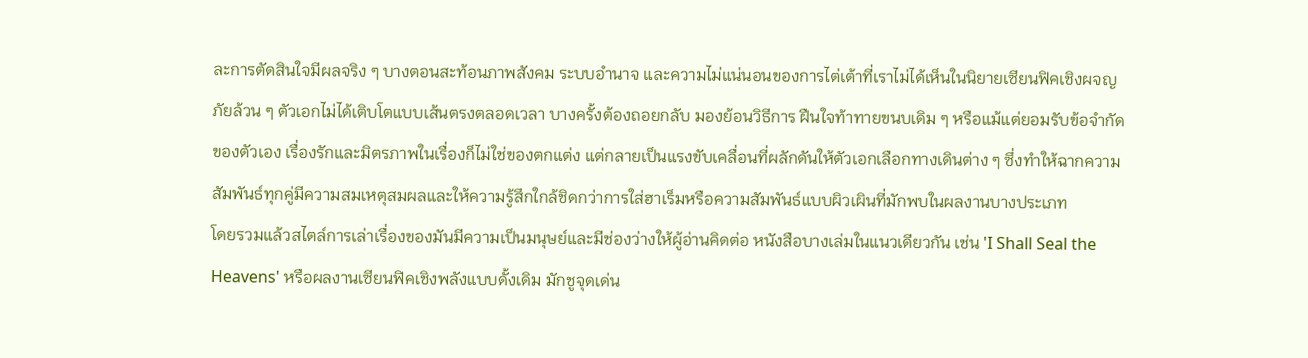ละการตัดสินใจมีผลจริง ๆ บางตอนสะท้อนภาพสังคม ระบบอำนาจ และความไม่แน่นอนของการไต่เต้าที่เราไม่ได้เห็นในนิยายเซียนฟิคเชิงผจญภัยล้วน ๆ ตัวเอกไม่ได้เติบโตแบบเส้นตรงตลอดเวลา บางครั้งต้องถอยกลับ มองย้อนวิธีการ ฝืนใจท้าทายขนบเดิม ๆ หรือแม้แต่ยอมรับข้อจำกัดของตัวเอง เรื่องรักและมิตรภาพในเรื่องก็ไม่ใช่ของตกแต่ง แต่กลายเป็นแรงขับเคลื่อนที่ผลักดันให้ตัวเอกเลือกทางเดินต่าง ๆ ซึ่งทำให้ฉากความสัมพันธ์ทุกคู่มีความสมเหตุสมผลและให้ความรู้สึกใกล้ชิดกว่าการใส่ฮาเร็มหรือความสัมพันธ์แบบผิวเผินที่มักพบในผลงานบางประเภท
โดยรวมแล้วสไตล์การเล่าเรื่องของมันมีความเป็นมนุษย์และมีช่องว่างให้ผู้อ่านคิดต่อ หนังสือบางเล่มในแนวเดียวกัน เช่น 'I Shall Seal the Heavens' หรือผลงานเซียนฟิคเชิงพลังแบบดั้งเดิม มักชูจุดเด่น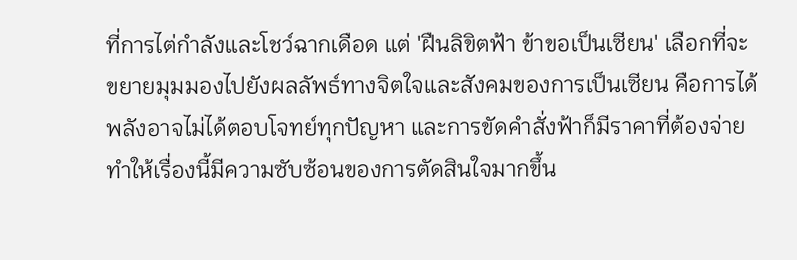ที่การไต่กำลังและโชว์ฉากเดือด แต่ 'ฝืนลิขิตฟ้า ข้าขอเป็นเซียน' เลือกที่จะขยายมุมมองไปยังผลลัพธ์ทางจิตใจและสังคมของการเป็นเซียน คือการได้พลังอาจไม่ได้ตอบโจทย์ทุกปัญหา และการขัดคำสั่งฟ้าก็มีราคาที่ต้องจ่าย ทำให้เรื่องนี้มีความซับซ้อนของการตัดสินใจมากขึ้น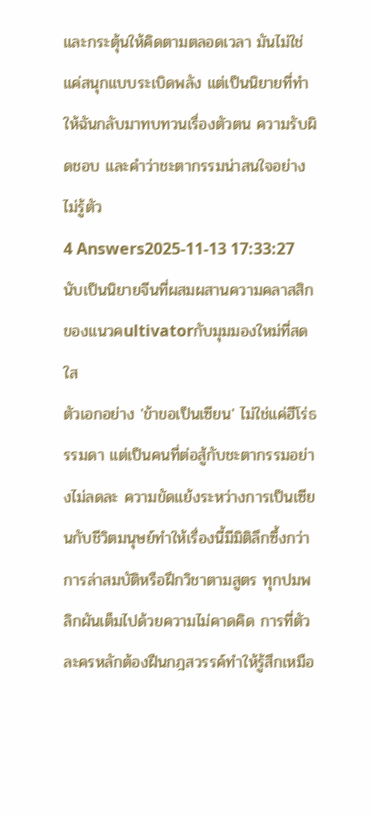และกระตุ้นให้คิดตามตลอดเวลา มันไม่ใช่แค่สนุกแบบระเบิดพลัง แต่เป็นนิยายที่ทำให้ฉันกลับมาทบทวนเรื่องตัวตน ความรับผิดชอบ และคำว่าชะตากรรมน่าสนใจอย่างไม่รู้ตัว
4 Answers2025-11-13 17:33:27
นับเป็นนิยายจีนที่ผสมผสานความคลาสสิกของแนวคultivatorกับมุมมองใหม่ที่สดใส
ตัวเอกอย่าง 'ข้าขอเป็นเซียน' ไม่ใช่แค่ฮีโร่ธรรมดา แต่เป็นคนที่ต่อสู้กับชะตากรรมอย่างไม่ลดละ ความขัดแย้งระหว่างการเป็นเซียนกับชีวิตมนุษย์ทำให้เรื่องนี้มีมิติลึกซึ้งกว่าการล่าสมบัติหรือฝึกวิชาตามสูตร ทุกปมพลิกผันเต็มไปด้วยความไม่คาดคิด การที่ตัวละครหลักต้องฝืนกฎสวรรค์ทำให้รู้สึกเหมือ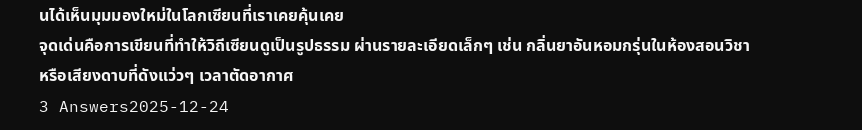นได้เห็นมุมมองใหม่ในโลกเซียนที่เราเคยคุ้นเคย
จุดเด่นคือการเขียนที่ทำให้วิถีเซียนดูเป็นรูปธรรม ผ่านรายละเอียดเล็กๆ เช่น กลิ่นยาอันหอมกรุ่นในห้องสอนวิชา หรือเสียงดาบที่ดังแว่วๆ เวลาตัดอากาศ
3 Answers2025-12-24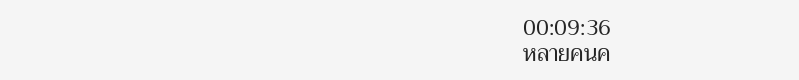00:09:36
หลายคนค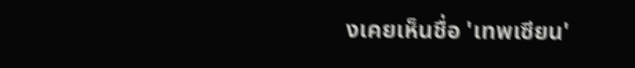งเคยเห็นชื่อ 'เทพเซียน'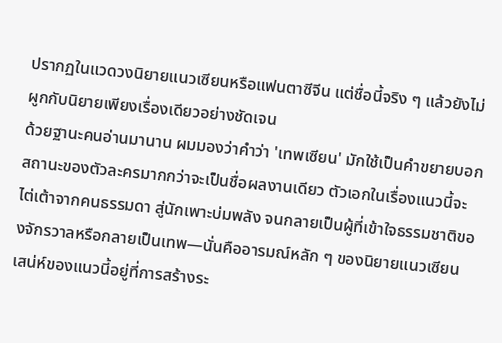ปรากฏในแวดวงนิยายแนวเซียนหรือแฟนตาซีจีน แต่ชื่อนี้จริง ๆ แล้วยังไม่ผูกกับนิยายเพียงเรื่องเดียวอย่างชัดเจน
ด้วยฐานะคนอ่านมานาน ผมมองว่าคำว่า 'เทพเซียน' มักใช้เป็นคำขยายบอกสถานะของตัวละครมากกว่าจะเป็นชื่อผลงานเดียว ตัวเอกในเรื่องแนวนี้จะไต่เต้าจากคนธรรมดา สู่นักเพาะบ่มพลัง จนกลายเป็นผู้ที่เข้าใจธรรมชาติของจักรวาลหรือกลายเป็นเทพ—นั่นคืออารมณ์หลัก ๆ ของนิยายแนวเซียน
เสน่ห์ของแนวนี้อยู่ที่การสร้างระ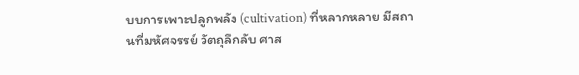บบการเพาะปลูกพลัง (cultivation) ที่หลากหลาย มีสถานที่มหัศจรรย์ วัตถุลึกลับ ศาส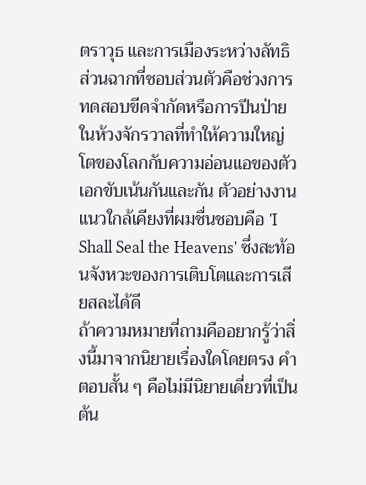ตราวุธ และการเมืองระหว่างลัทธิ ส่วนฉากที่ชอบส่วนตัวคือช่วงการทดสอบขีดจำกัดหรือการปีนป่ายในห้วงจักรวาลที่ทำให้ความใหญ่โตของโลกกับความอ่อนแอของตัวเอกขับเน้นกันและกัน ตัวอย่างงานแนวใกล้เคียงที่ผมชื่นชอบคือ 'I Shall Seal the Heavens' ซึ่งสะท้อนจังหวะของการเติบโตและการเสียสละได้ดี
ถ้าความหมายที่ถามคืออยากรู้ว่าสิ่งนี้มาจากนิยายเรื่องใดโดยตรง คำตอบสั้น ๆ คือไม่มีนิยายเดี่ยวที่เป็นต้น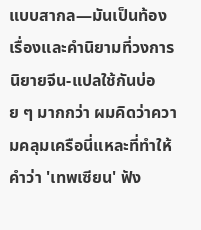แบบสากล—มันเป็นท้องเรื่องและคำนิยามที่วงการนิยายจีน-แปลใช้กันบ่อย ๆ มากกว่า ผมคิดว่าความคลุมเครือนี่แหละที่ทำให้คำว่า 'เทพเซียน' ฟัง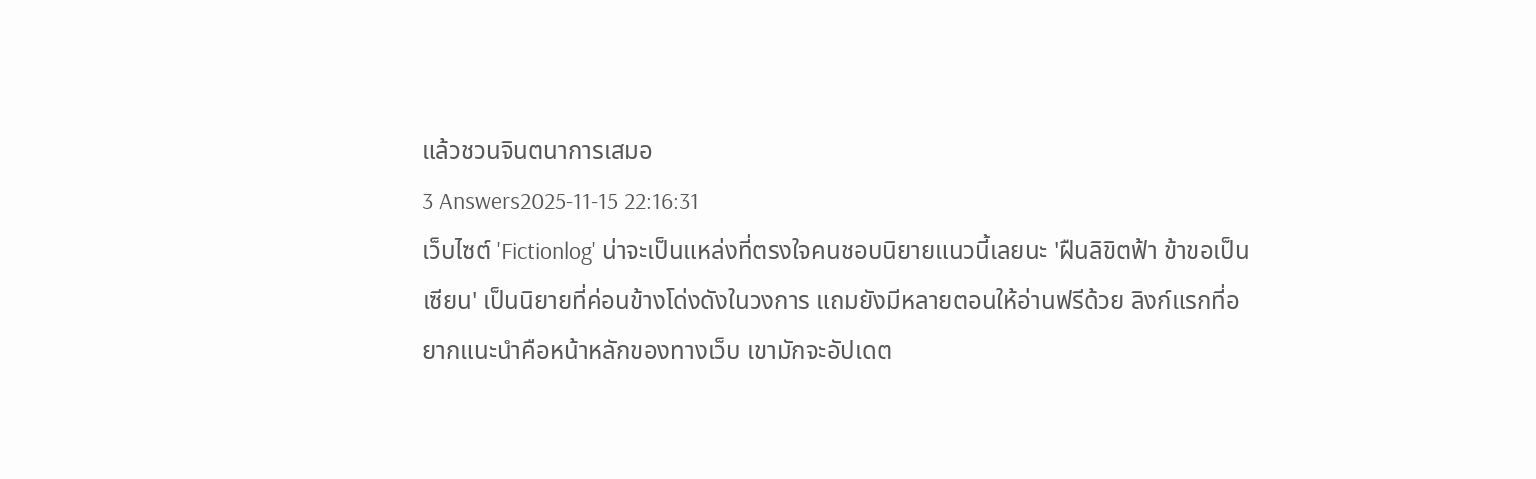แล้วชวนจินตนาการเสมอ
3 Answers2025-11-15 22:16:31
เว็บไซต์ 'Fictionlog' น่าจะเป็นแหล่งที่ตรงใจคนชอบนิยายแนวนี้เลยนะ 'ฝืนลิขิตฟ้า ข้าขอเป็นเซียน' เป็นนิยายที่ค่อนข้างโด่งดังในวงการ แถมยังมีหลายตอนให้อ่านฟรีด้วย ลิงก์แรกที่อยากแนะนำคือหน้าหลักของทางเว็บ เขามักจะอัปเดต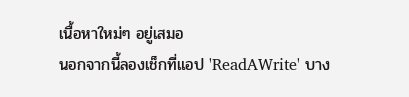เนื้อหาใหม่ๆ อยู่เสมอ
นอกจากนี้ลองเช็กที่แอป 'ReadAWrite' บาง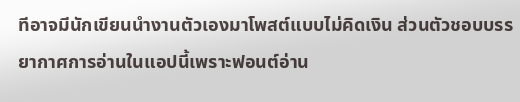ทีอาจมีนักเขียนนำงานตัวเองมาโพสต์แบบไม่คิดเงิน ส่วนตัวชอบบรรยากาศการอ่านในแอปนี้เพราะฟอนต์อ่าน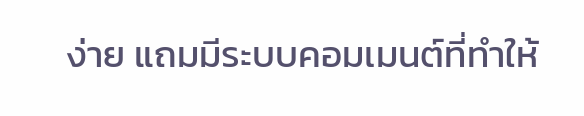ง่าย แถมมีระบบคอมเมนต์ที่ทำให้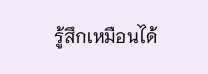รู้สึกเหมือนได้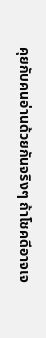คุยกับคนอ่านด้วยกันจริงๆ ถ้าโชคดีอาจเจ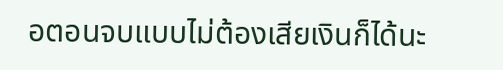อตอนจบแบบไม่ต้องเสียเงินก็ได้นะ